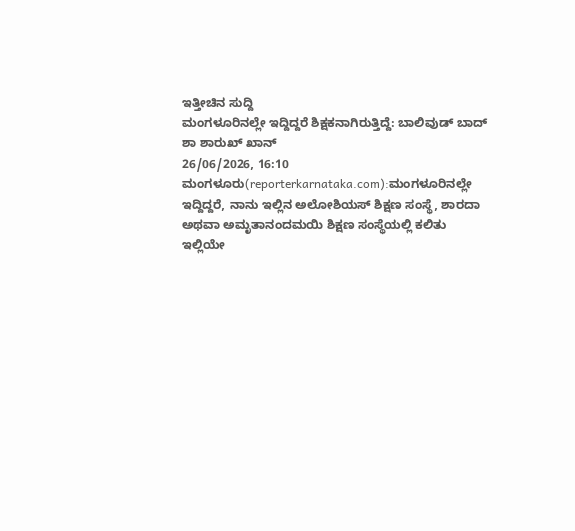ಇತ್ತೀಚಿನ ಸುದ್ದಿ
ಮಂಗಳೂರಿನಲ್ಲೇ ಇದ್ದಿದ್ದರೆ ಶಿಕ್ಷಕನಾಗಿರುತ್ತಿದ್ದೆ: ಬಾಲಿವುಡ್ ಬಾದ್ ಶಾ ಶಾರುಖ್ ಖಾನ್
26/06/2026, 16:10
ಮಂಗಳೂರು(reporterkarnataka.com):ಮಂಗಳೂರಿನಲ್ಲೇ ಇದ್ದಿದ್ದರೆ, ನಾನು ಇಲ್ಲಿನ ಅಲೋಶಿಯಸ್ ಶಿಕ್ಷಣ ಸಂಸ್ಥೆ, ಶಾರದಾ ಅಥವಾ ಅಮೃತಾನಂದಮಯಿ ಶಿಕ್ಷಣ ಸಂಸ್ಥೆಯಲ್ಲಿ ಕಲಿತು ಇಲ್ಲಿಯೇ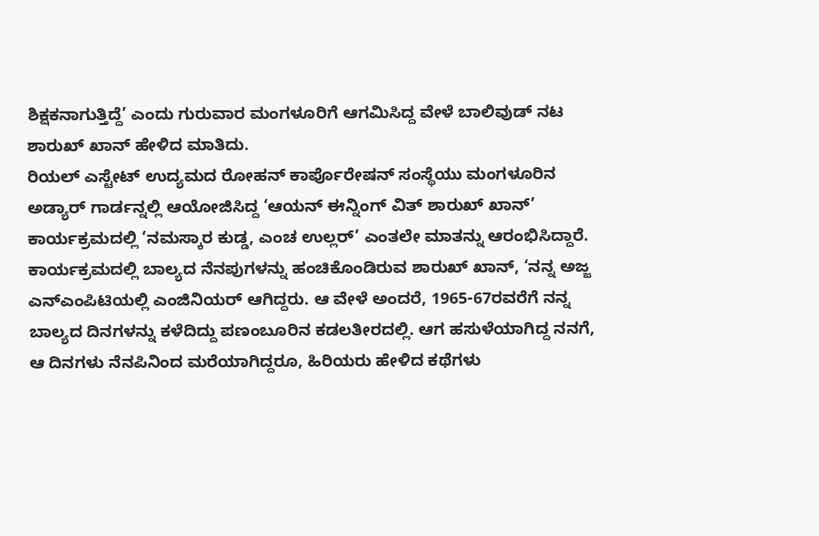ಶಿಕ್ಷಕನಾಗುತ್ತಿದ್ದೆ’ ಎಂದು ಗುರುವಾರ ಮಂಗಳೂರಿಗೆ ಆಗಮಿಸಿದ್ದ ವೇಳೆ ಬಾಲಿವುಡ್ ನಟ ಶಾರುಖ್ ಖಾನ್ ಹೇಳಿದ ಮಾತಿದು.
ರಿಯಲ್ ಎಸ್ಟೇಟ್ ಉದ್ಯಮದ ರೋಹನ್ ಕಾರ್ಪೊರೇಷನ್ ಸಂಸ್ಥೆಯು ಮಂಗಳೂರಿನ ಅಡ್ಯಾರ್ ಗಾರ್ಡನ್ನಲ್ಲಿ ಆಯೋಜಿಸಿದ್ದ ‘ಆಯನ್ ಈನ್ನಿಂಗ್ ವಿತ್ ಶಾರುಖ್ ಖಾನ್’ ಕಾರ್ಯಕ್ರಮದಲ್ಲಿ ‘ನಮಸ್ಕಾರ ಕುಡ್ಡ, ಎಂಚ ಉಲ್ಲರ್’ ಎಂತಲೇ ಮಾತನ್ನು ಆರಂಭಿಸಿದ್ದಾರೆ.
ಕಾರ್ಯಕ್ರಮದಲ್ಲಿ ಬಾಲ್ಯದ ನೆನಪುಗಳನ್ನು ಹಂಚಿಕೊಂಡಿರುವ ಶಾರುಖ್ ಖಾನ್, ‘ನನ್ನ ಅಜ್ಜ ಎನ್ಎಂಪಿಟಿಯಲ್ಲಿ ಎಂಜಿನಿಯರ್ ಆಗಿದ್ದರು. ಆ ವೇಳೆ ಅಂದರೆ, 1965-67ರವರೆಗೆ ನನ್ನ ಬಾಲ್ಯದ ದಿನಗಳನ್ನು ಕಳೆದಿದ್ದು ಪಣಂಬೂರಿನ ಕಡಲತೀರದಲ್ಲಿ. ಆಗ ಹಸುಳೆಯಾಗಿದ್ದ ನನಗೆ, ಆ ದಿನಗಳು ನೆನಪಿನಿಂದ ಮರೆಯಾಗಿದ್ದರೂ, ಹಿರಿಯರು ಹೇಳಿದ ಕಥೆಗಳು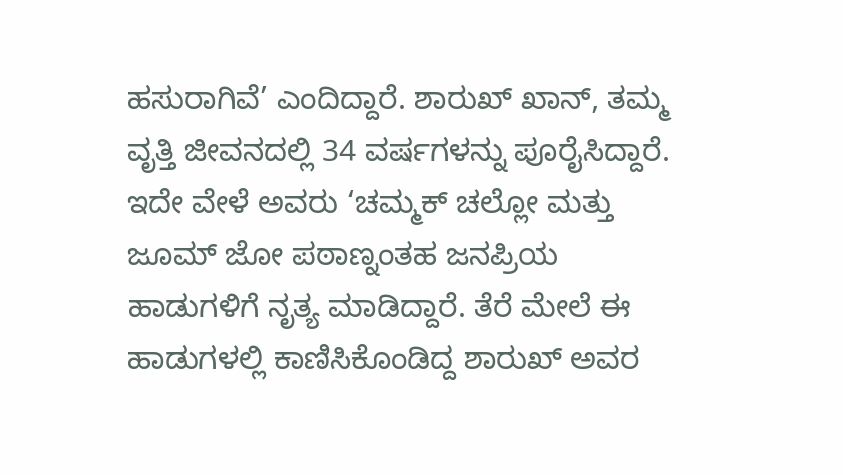ಹಸುರಾಗಿವೆ’ ಎಂದಿದ್ದಾರೆ. ಶಾರುಖ್ ಖಾನ್, ತಮ್ಮ ವೃತ್ತಿ ಜೀವನದಲ್ಲಿ 34 ವರ್ಷಗಳನ್ನು ಪೂರೈಸಿದ್ದಾರೆ. ಇದೇ ವೇಳೆ ಅವರು ‘ಚಮ್ಮಕ್ ಚಲ್ಲೋ ಮತ್ತು ಜೂಮ್ ಜೋ ಪಠಾಣ್ನಂತಹ ಜನಪ್ರಿಯ ಹಾಡುಗಳಿಗೆ ನೃತ್ಯ ಮಾಡಿದ್ದಾರೆ. ತೆರೆ ಮೇಲೆ ಈ ಹಾಡುಗಳಲ್ಲಿ ಕಾಣಿಸಿಕೊಂಡಿದ್ದ ಶಾರುಖ್ ಅವರ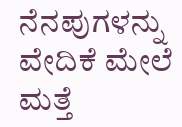ನೆನಪುಗಳನ್ನು ವೇದಿಕೆ ಮೇಲೆ ಮತ್ತೆ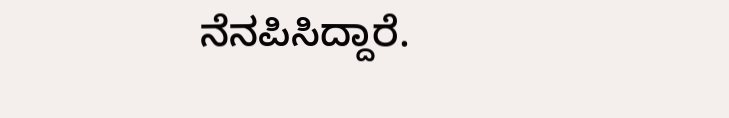ನೆನಪಿಸಿದ್ದಾರೆ.